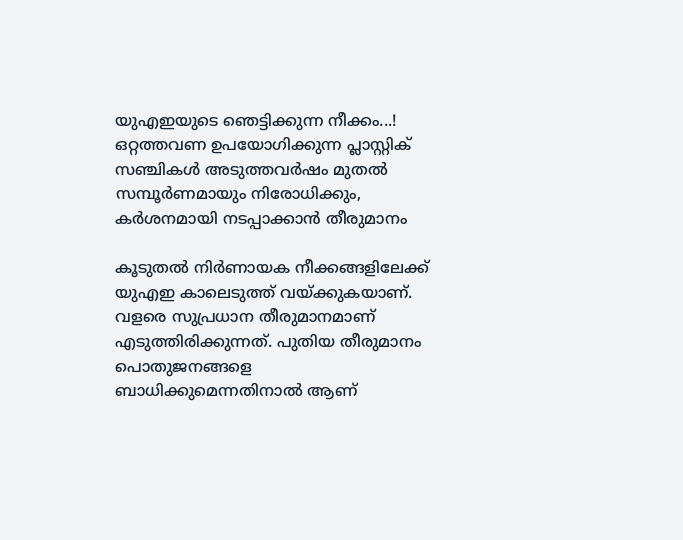യുഎഇയുടെ ഞെട്ടിക്കുന്ന നീക്കം...! ഒറ്റത്തവണ ഉപയോഗിക്കുന്ന പ്ലാസ്റ്റിക് സഞ്ചികൾ അടുത്തവർഷം മുതൽ സമ്പൂർണമായും നിരോധിക്കും, കർശനമായി നടപ്പാക്കാൻ തീരുമാനം

കൂടുതൽ നിർണായക നീക്കങ്ങളിലേക്ക് യുഎഇ കാലെടുത്ത് വയ്ക്കുകയാണ്. വളരെ സുപ്രധാന തീരുമാനമാണ് എടുത്തിരിക്കുന്നത്. പുതിയ തീരുമാനം പൊതുജനങ്ങളെ ബാധിക്കുമെന്നതിനാൽ ആണ്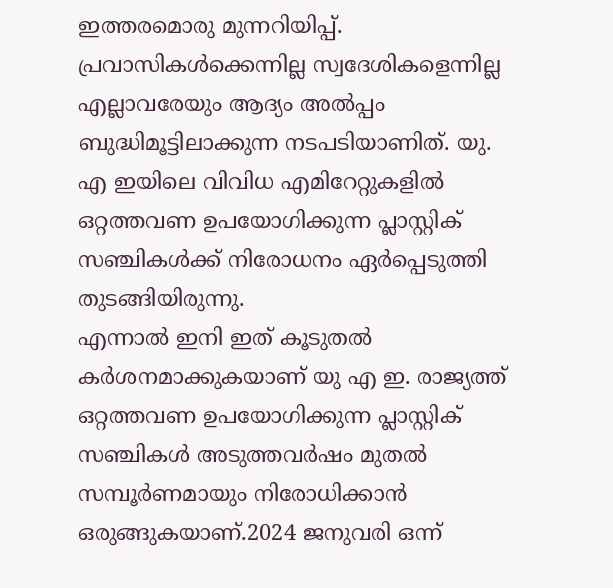ഇത്തരമൊരു മുന്നറിയിപ്പ്. പ്രവാസികൾക്കെന്നില്ല സ്വദേശികളെന്നില്ല എല്ലാവരേയും ആദ്യം അൽപ്പം ബുദ്ധിമൂട്ടിലാക്കുന്ന നടപടിയാണിത്. യു. എ ഇയിലെ വിവിധ എമിറേറ്റുകളിൽ ഒറ്റത്തവണ ഉപയോഗിക്കുന്ന പ്ലാസ്റ്റിക് സഞ്ചികൾക്ക് നിരോധനം ഏർപ്പെടുത്തി തുടങ്ങിയിരുന്നു.
എന്നാൽ ഇനി ഇത് കൂടുതൽ കർശനമാക്കുകയാണ് യു എ ഇ. രാജ്യത്ത് ഒറ്റത്തവണ ഉപയോഗിക്കുന്ന പ്ലാസ്റ്റിക് സഞ്ചികൾ അടുത്തവർഷം മുതൽ സമ്പൂർണമായും നിരോധിക്കാൻ ഒരുങ്ങുകയാണ്.2024 ജനുവരി ഒന്ന്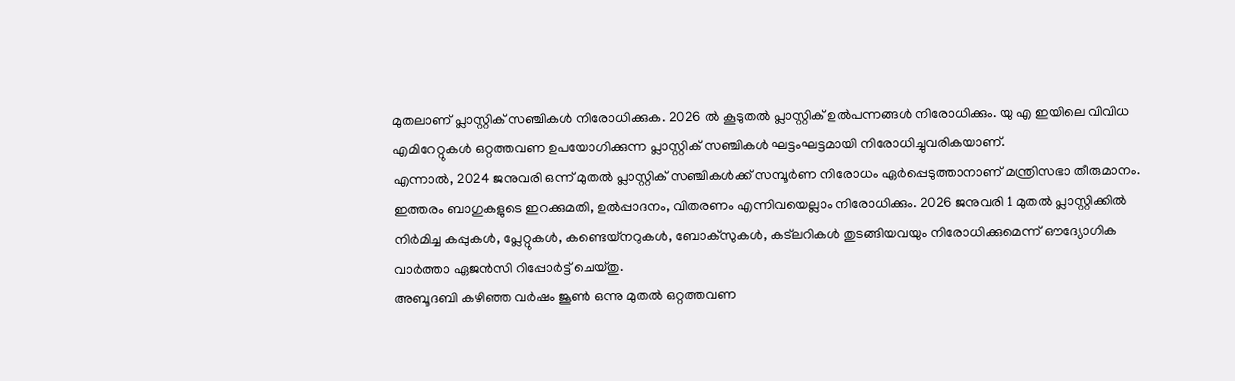മുതലാണ് പ്ലാസ്റ്റിക് സഞ്ചികൾ നിരോധിക്കുക. 2026 ൽ കൂടുതൽ പ്ലാസ്റ്റിക് ഉൽപന്നങ്ങൾ നിരോധിക്കും. യു എ ഇയിലെ വിവിധ എമിറേറ്റുകൾ ഒറ്റത്തവണ ഉപയോഗിക്കുന്ന പ്ലാസ്റ്റിക് സഞ്ചികൾ ഘട്ടംഘട്ടമായി നിരോധിച്ചുവരികയാണ്.
എന്നാൽ, 2024 ജനുവരി ഒന്ന് മുതൽ പ്ലാസ്റ്റിക് സഞ്ചികൾക്ക് സമ്പൂർണ നിരോധം ഏർപ്പെടുത്താനാണ് മന്ത്രിസഭാ തീരുമാനം. ഇത്തരം ബാഗുകളുടെ ഇറക്കുമതി, ഉൽപ്പാദനം, വിതരണം എന്നിവയെല്ലാം നിരോധിക്കും. 2026 ജനുവരി 1 മുതൽ പ്ലാസ്റ്റിക്കിൽ നിർമിച്ച കപ്പുകൾ, പ്ലേറ്റുകൾ, കണ്ടെയ്നറുകൾ, ബോക്സുകൾ, കട്ലറികൾ തുടങ്ങിയവയും നിരോധിക്കുമെന്ന് ഔദ്യോഗിക വാർത്താ ഏജൻസി റിപ്പോർട്ട് ചെയ്തു.
അബൂദബി കഴിഞ്ഞ വർഷം ജൂൺ ഒന്നു മുതൽ ഒറ്റത്തവണ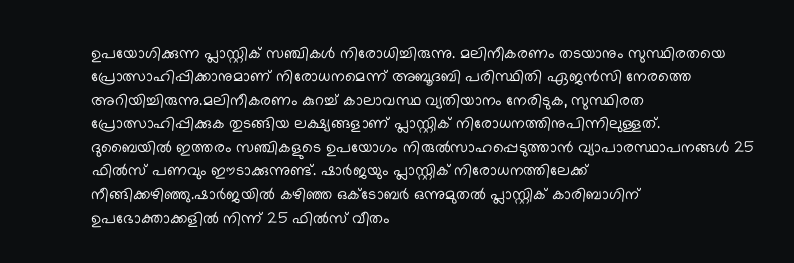ഉപയോഗിക്കുന്ന പ്ലാസ്റ്റിക് സഞ്ചികൾ നിരോധിച്ചിരുന്നു. മലിനീകരണം തടയാനും സുസ്ഥിരതയെ പ്രോത്സാഹിപ്പിക്കാനുമാണ് നിരോധനമെന്ന് അബൂദബി പരിസ്ഥിതി ഏജൻസി നേരത്തെ അറിയിച്ചിരുന്നു.മലിനീകരണം കുറച്ച് കാലാവസ്ഥ വ്യതിയാനം നേരിടുക, സുസ്ഥിരത പ്രോത്സാഹിപ്പിക്കുക തുടങ്ങിയ ലക്ഷ്യങ്ങളാണ് പ്ലാസ്റ്റിക് നിരോധനത്തിനുപിന്നിലുള്ളത്.
ദുബൈയിൽ ഇത്തരം സഞ്ചികളുടെ ഉപയോഗം നിരുൽസാഹപ്പെടുത്താൻ വ്യാപാരസ്ഥാപനങ്ങൾ 25 ഫിൽസ് പണവും ഈടാക്കുന്നുണ്ട്. ഷാർജയും പ്ലാസ്റ്റിക് നിരോധനത്തിലേക്ക് നീങ്ങിക്കഴിഞ്ഞു.ഷാർജയിൽ കഴിഞ്ഞ ഒക്ടോബർ ഒന്നുമുതൽ പ്ലാസ്റ്റിക് കാരിബാഗിന് ഉപഭോക്താക്കളിൽ നിന്ന് 25 ഫിൽസ് വീതം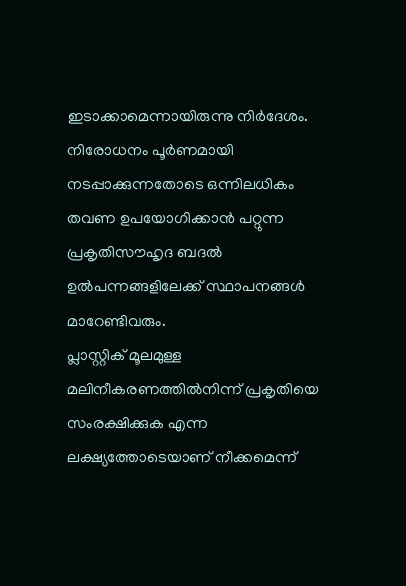ഇടാക്കാമെന്നായിരുന്നു നിർദേശം. നിരോധനം പൂർണമായി നടപ്പാക്കുന്നതോടെ ഒന്നിലധികം തവണ ഉപയോഗിക്കാൻ പറ്റുന്ന പ്രകൃതിസൗഹൃദ ബദൽ ഉൽപന്നങ്ങളിലേക്ക് സ്ഥാപനങ്ങൾ മാറേണ്ടിവരും.
പ്ലാസ്റ്റിക് മൂലമുള്ള മലിനീകരണത്തിൽനിന്ന് പ്രകൃതിയെ സംരക്ഷിക്കുക എന്ന ലക്ഷ്യത്തോടെയാണ് നീക്കമെന്ന്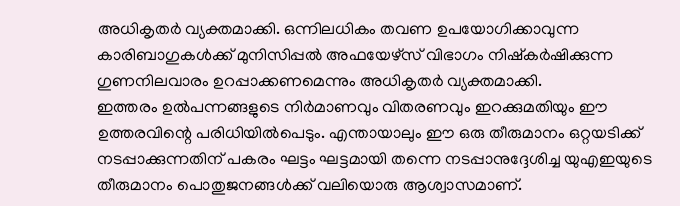അധികൃതർ വ്യക്തമാക്കി. ഒന്നിലധികം തവണ ഉപയോഗിക്കാവുന്ന കാരിബാഗുകൾക്ക് മുനിസിപ്പൽ അഫയേഴ്സ് വിഭാഗം നിഷ്കർഷിക്കുന്ന ഗുണനിലവാരം ഉറപ്പാക്കണമെന്നും അധികൃതർ വ്യക്തമാക്കി.
ഇത്തരം ഉൽപന്നങ്ങളുടെ നിർമാണവും വിതരണവും ഇറക്കുമതിയും ഈ ഉത്തരവിന്റെ പരിധിയിൽപെടും. എന്തായാലും ഈ ഒരു തീരുമാനം ഒറ്റയടിക്ക് നടപ്പാക്കുന്നതിന് പകരം ഘട്ടം ഘട്ടമായി തന്നെ നടപ്പാനുദ്ദേശിച്ച യുഎഇയുടെ തീരുമാനം പൊതുജനങ്ങൾക്ക് വലിയൊരു ആശ്വാസമാണ്.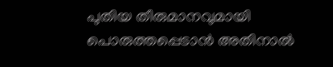പുതിയ തീരുമാനവുമായി പൊരുത്തപ്പെടാൻ അതിനാൽ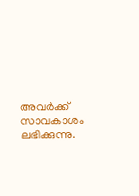അവർക്ക് സാവകാശം ലഭിക്കുന്നു.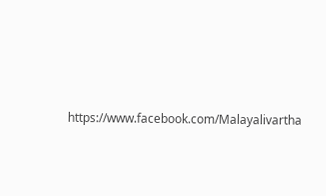https://www.facebook.com/Malayalivartha